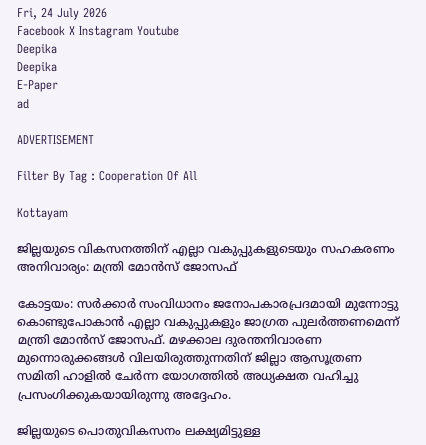Fri, 24 July 2026
Facebook X Instagram Youtube
Deepika
Deepika
E-Paper
ad

ADVERTISEMENT

Filter By Tag : Cooperation Of All

Kottayam

ജില്ലയുടെ വികസനത്തിന് എല്ലാ വകുപ്പുകളുടെയും സഹകരണം അനിവാര്യം: മന്ത്രി മോന്‍സ് ജോസഫ്

കോട്ടയം: സര്‍ക്കാര്‍ സംവിധാനം ജനോപകാരപ്രദമായി മുന്നോട്ടു കൊണ്ടുപോകാന്‍ എല്ലാ വകുപ്പുകളും ജാഗ്രത പുലര്‍ത്തണമെന്ന് മന്ത്രി മോന്‍സ് ജോസഫ്. മഴക്കാല ദുരന്തനിവാരണ മുന്നൊരുക്കങ്ങള്‍ വിലയിരുത്തുന്നതിന് ജില്ലാ ആസൂത്രണ സമിതി ഹാളില്‍ ചേര്‍ന്ന യോഗത്തില്‍ അധ്യക്ഷത വഹിച്ചു പ്രസംഗിക്കുകയായിരുന്നു അദ്ദേഹം.

ജില്ലയുടെ പൊതുവികസനം ലക്ഷ്യമിട്ടുള്ള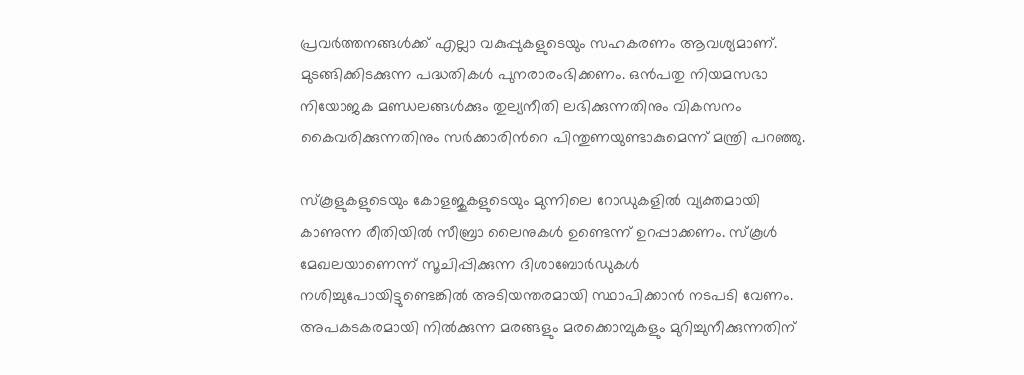പ്രവര്‍ത്തനങ്ങള്‍ക്ക് എല്ലാ വകുപ്പുകളുടെയും സഹകരണം ആവശ്യമാണ്. മുടങ്ങിക്കിടക്കുന്ന പദ്ധതികള്‍ പുനരാരംഭിക്കണം. ഒന്‍പതു നിയമസഭാ നിയോജക മണ്ഡലങ്ങള്‍ക്കും തുല്യനീതി ലഭിക്കുന്നതിനും വികസനം കൈവരിക്കുന്നതിനും സര്‍ക്കാരിന്‍റെ പിന്തുണയുണ്ടാകുമെന്ന് മന്ത്രി പറഞ്ഞു.

സ്‌കൂളുകളുടെയും കോളജുകളുടെയും മുന്നിലെ റോഡുകളില്‍ വ്യക്തമായി കാണുന്ന രീതിയില്‍ സീബ്രാ ലൈനുകള്‍ ഉണ്ടെന്ന് ഉറപ്പാക്കണം. സ്‌കൂള്‍ മേഖലയാണെന്ന് സൂചിപ്പിക്കുന്ന ദിശാബോര്‍ഡുകള്‍ നശിച്ചുപോയിട്ടുണ്ടെങ്കില്‍ അടിയന്തരമായി സ്ഥാപിക്കാന്‍ നടപടി വേണം. അപകടകരമായി നില്‍ക്കുന്ന മരങ്ങളും മരക്കൊമ്പുകളും മുറിച്ചുനീക്കുന്നതിന്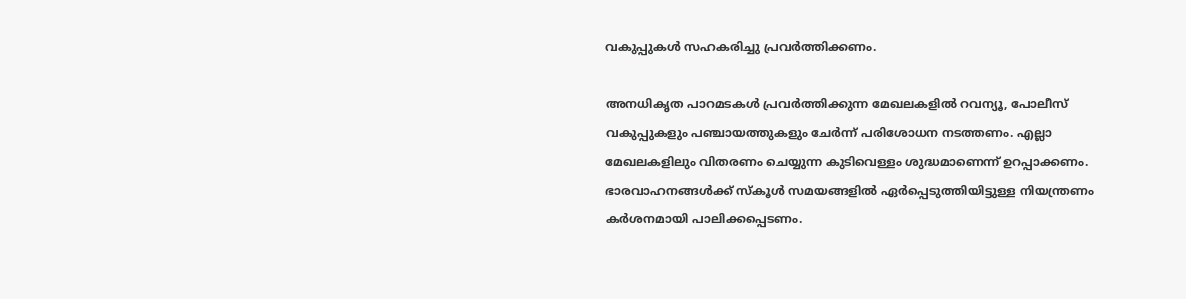വകുപ്പുകള്‍ സഹകരിച്ചു പ്രവര്‍ത്തിക്കണം.

അനധികൃത പാറമടകൾ പ്രവര്‍ത്തിക്കുന്ന മേഖലകളില്‍ റവന്യൂ, പോലീസ് വകുപ്പുകളും പഞ്ചായത്തുകളും ചേര്‍ന്ന് പരിശോധന നടത്തണം. എല്ലാ മേഖലകളിലും വിതരണം ചെയ്യുന്ന കുടിവെള്ളം ശുദ്ധമാണെന്ന് ഉറപ്പാക്കണം. ഭാരവാഹനങ്ങള്‍ക്ക് സ്‌കൂള്‍ സമയങ്ങളില്‍ ഏര്‍പ്പെടുത്തിയിട്ടുള്ള നിയന്ത്രണം കര്‍ശനമായി പാലിക്കപ്പെടണം.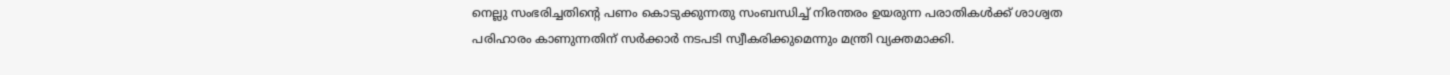നെല്ലു സംഭരിച്ചതിന്‍റെ പണം കൊടുക്കുന്നതു സംബന്ധിച്ച് നിരന്തരം ഉയരുന്ന പരാതികള്‍ക്ക് ശാശ്വത പരിഹാരം കാണുന്നതിന് സര്‍ക്കാര്‍ നടപടി സ്വീകരിക്കുമെന്നും മന്ത്രി വ്യക്തമാക്കി.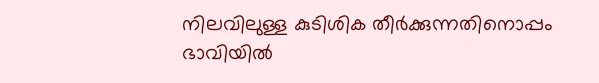നിലവിലുള്ള കുടിശിക തീര്‍ക്കുന്നതിനൊപ്പം ഭാവിയില്‍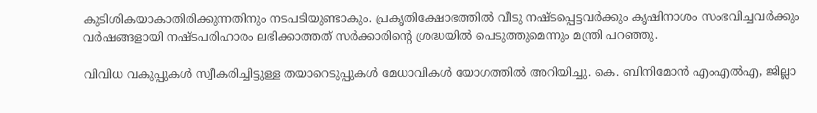കുടിശികയാകാതിരിക്കുന്നതിനും നടപടിയുണ്ടാകും. പ്രകൃതിക്ഷോഭത്തില്‍ വീടു നഷ്ടപ്പെട്ടവര്‍ക്കും കൃഷിനാശം സംഭവിച്ചവര്‍ക്കും വര്‍ഷങ്ങളായി നഷ്ടപരിഹാരം ലഭിക്കാത്തത് സര്‍ക്കാരിന്‍റെ ശ്രദ്ധയില്‍ പെടുത്തുമെന്നും മന്ത്രി പറഞ്ഞു.

വിവിധ വകുപ്പുകള്‍ സ്വീകരിച്ചിട്ടുള്ള തയാറെടുപ്പുകള്‍ മേധാവികള്‍ യോഗത്തില്‍ അറിയിച്ചു. കെ. ബിനിമോന്‍ എംഎല്‍എ, ജില്ലാ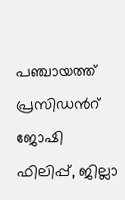പഞ്ചായത്ത് പ്രസിഡന്‍റ് ജോഷി ഫിലിപ്പ്, ജില്ലാ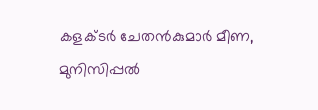കളക്ടര്‍ ചേതന്‍കുമാര്‍ മീണ, മുനിസിപ്പല്‍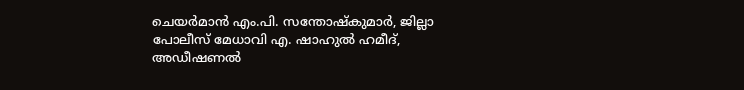ചെയര്‍മാന്‍ എം.പി. സന്തോഷ്‌കുമാര്‍, ജില്ലാ പോലീസ് മേധാവി എ. ഷാഹുല്‍ ഹമീദ്, അഡീഷണല്‍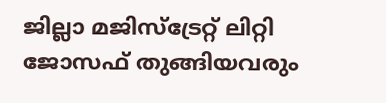ജില്ലാ മജിസ്ട്രേറ്റ് ലിറ്റി ജോസഫ് തുങ്ങിയവരും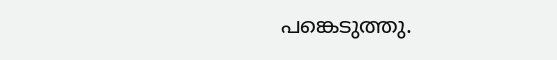പങ്കെടുത്തു.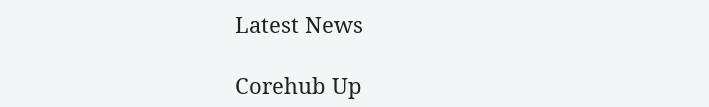Latest News

Corehub Up